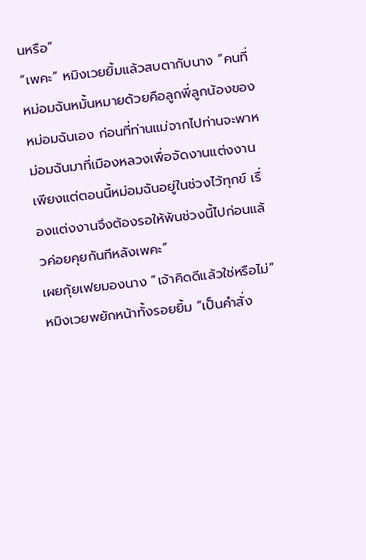นหรือ”
“เพคะ” หมิงเวยยิ้มแล้วสบตากับนาง “คนที่หม่อมฉันหมั้นหมายด้วยคือลูกพี่ลูกน้องของหม่อมฉันเอง ก่อนที่ท่านแม่จากไปท่านจะพาหม่อมฉันมาที่เมืองหลวงเพื่อจัดงานแต่งงานเพียงแต่ตอนนี้หม่อมฉันอยู่ในช่วงไว้ทุกข์ เรื่องแต่งงานจึงต้องรอให้พ้นช่วงนี้ไปก่อนแล้วค่อยคุยกันทีหลังเพคะ”
เผยกุ้ยเฟยมองนาง “เจ้าคิดดีแล้วใช่หรือไม่”
หมิงเวยพยักหน้าทั้งรอยยิ้ม “เป็นคำสั่ง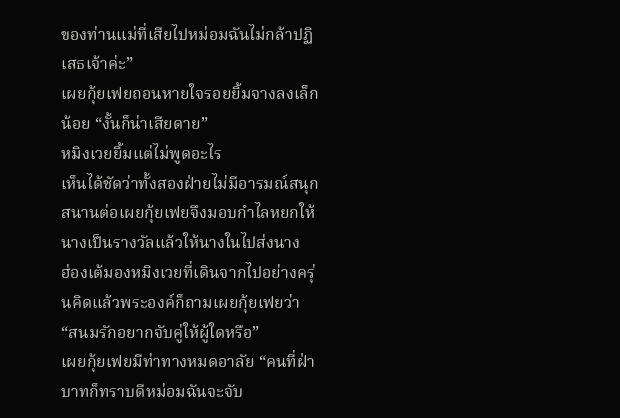ของท่านแม่ที่เสียไปหม่อมฉันไม่กล้าปฏิเสธเจ้าค่ะ”
เผยกุ้ยเฟยถอนหายใจรอยยิ้มจางลงเล็กน้อย “งั้นก็น่าเสียดาย”
หมิงเวยยิ้มแต่ไม่พูดอะไร
เห็นได้ชัดว่าทั้งสองฝ่ายไม่มีอารมณ์สนุกสนานต่อเผยกุ้ยเฟยจึงมอบกำไลหยกให้นางเป็นรางวัลแล้วให้นางในไปส่งนาง
ฮ่องเต้มองหมิงเวยที่เดินจากไปอย่างครุ่นคิดแล้วพระองค์ก็ถามเผยกุ้ยเฟยว่า “สนมรักอยากจับคู่ให้ผู้ใดหรือ”
เผยกุ้ยเฟยมีท่าทางหมดอาลัย “คนที่ฝ่าบาทก็ทราบดีหม่อมฉันจะจับ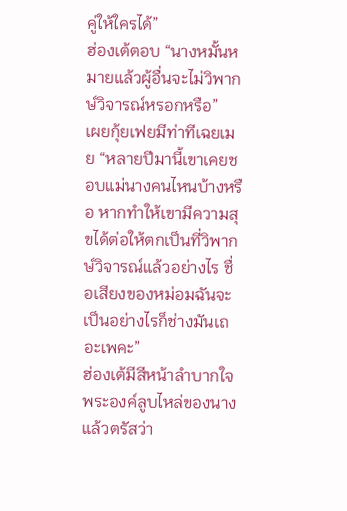คู่ให้ใครได้”
ฮ่องเต้ตอบ “นางหมั้นหมายแล้วผู้อื่นจะไม่วิพากษ์วิจารณ์หรอกหรือ”
เผยกุ้ยเฟยมีท่าทีเฉยเมย “หลายปีมานี้เขาเคยชอบแม่นางคนไหนบ้างหรือ หากทำให้เขามีความสุขได้ต่อให้ตกเป็นที่วิพากษ์วิจารณ์แล้วอย่างไร ชื่อเสียงของหม่อมฉันจะเป็นอย่างไรก็ช่างมันเถอะเพคะ”
ฮ่องเต้มีสีหน้าลำบากใจพระองค์ลูบไหล่ของนางแล้วตรัสว่า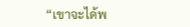“เขาจะได้พ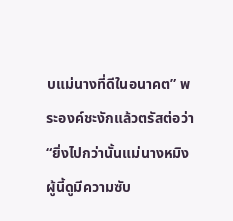บแม่นางที่ดีในอนาคต” พระองค์ชะงักแล้วตรัสต่อว่า “ยิ่งไปกว่านั้นแม่นางหมิงผู้นี้ดูมีความซับ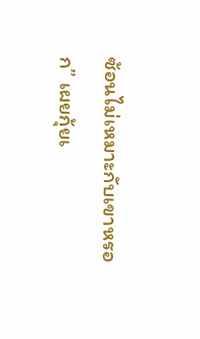ซ้อนไม่เหมาะกับเขาหรอก” เผยกุ้ยเ